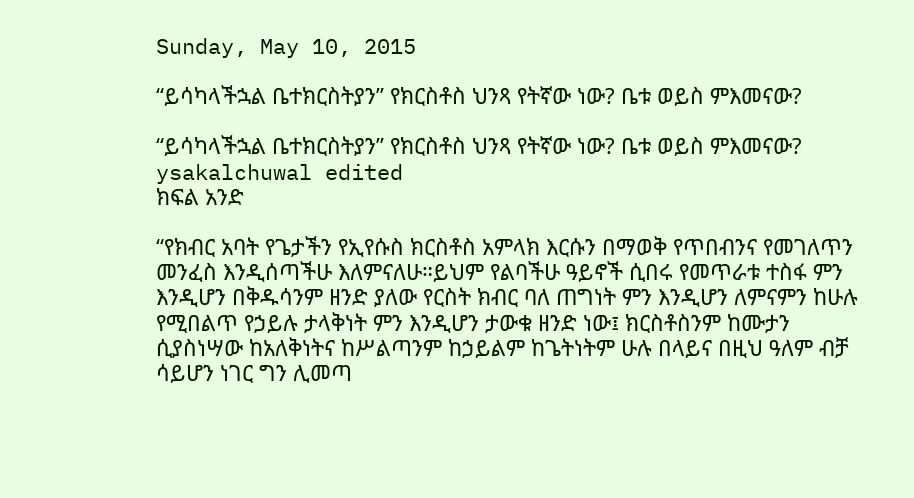Sunday, May 10, 2015

“ይሳካላችኋል ቤተክርስትያን” የክርስቶስ ህንጻ የትኛው ነው? ቤቱ ወይስ ምእመናው?

“ይሳካላችኋል ቤተክርስትያን” የክርስቶስ ህንጻ የትኛው ነው? ቤቱ ወይስ ምእመናው?
ysakalchuwal edited
ክፍል አንድ

“የክብር አባት የጌታችን የኢየሱስ ክርስቶስ አምላክ እርሱን በማወቅ የጥበብንና የመገለጥን መንፈስ እንዲሰጣችሁ እለምናለሁ።ይህም የልባችሁ ዓይኖች ሲበሩ የመጥራቱ ተስፋ ምን እንዲሆን በቅዱሳንም ዘንድ ያለው የርስት ክብር ባለ ጠግነት ምን እንዲሆን ለምናምን ከሁሉ የሚበልጥ የኃይሉ ታላቅነት ምን እንዲሆን ታውቁ ዘንድ ነው፤ ክርስቶስንም ከሙታን ሲያስነሣው ከአለቅነትና ከሥልጣንም ከኃይልም ከጌትነትም ሁሉ በላይና በዚህ ዓለም ብቻ ሳይሆን ነገር ግን ሊመጣ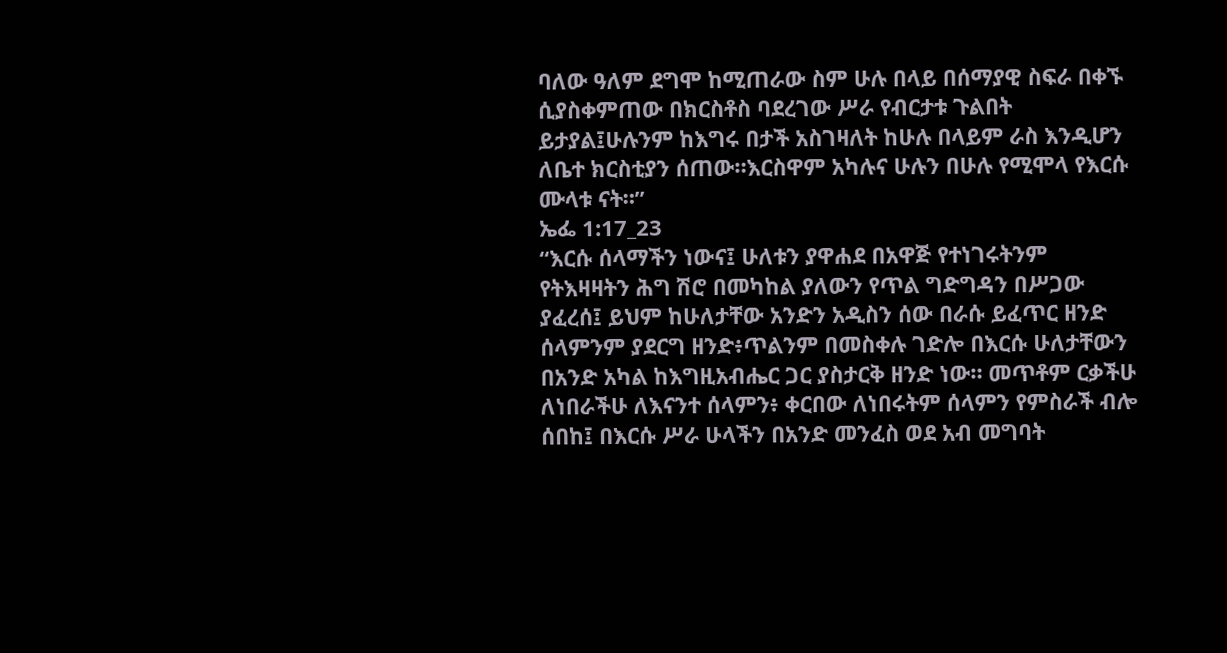ባለው ዓለም ደግሞ ከሚጠራው ስም ሁሉ በላይ በሰማያዊ ስፍራ በቀኙ ሲያስቀምጠው በክርስቶስ ባደረገው ሥራ የብርታቱ ጉልበት ይታያል፤ሁሉንም ከእግሩ በታች አስገዛለት ከሁሉ በላይም ራስ እንዲሆን ለቤተ ክርስቲያን ሰጠው።እርስዋም አካሉና ሁሉን በሁሉ የሚሞላ የእርሱ ሙላቱ ናት።”
ኤፌ 1:17_23
“እርሱ ሰላማችን ነውና፤ ሁለቱን ያዋሐደ በአዋጅ የተነገሩትንም የትእዛዛትን ሕግ ሽሮ በመካከል ያለውን የጥል ግድግዳን በሥጋው ያፈረሰ፤ ይህም ከሁለታቸው አንድን አዲስን ሰው በራሱ ይፈጥር ዘንድ ሰላምንም ያደርግ ዘንድ፥ጥልንም በመስቀሉ ገድሎ በእርሱ ሁለታቸውን በአንድ አካል ከእግዚአብሔር ጋር ያስታርቅ ዘንድ ነው። መጥቶም ርቃችሁ ለነበራችሁ ለእናንተ ሰላምን፥ ቀርበው ለነበሩትም ሰላምን የምስራች ብሎ ሰበከ፤ በእርሱ ሥራ ሁላችን በአንድ መንፈስ ወደ አብ መግባት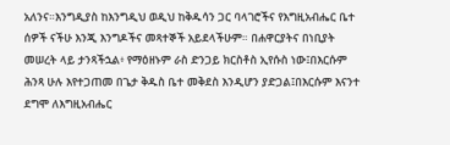አለንና።እንግዲያስ ከእንግዲህ ወዲህ ከቅዱሳን ጋር ባላገሮችና የእግዚአብሔር ቤተ ሰዎች ናችሁ እንጂ እንግዶችና መጻተኞች አይደላችሁም። በሐዋርያትና በነቢያት መሠረት ላይ ታንጻችኋል፥ የማዕዘኑም ራስ ድንጋይ ክርስቶስ ኢየሱስ ነው፤በእርሱም ሕንጻ ሁሉ እየተጋጠመ በጌታ ቅዱስ ቤተ መቅደስ እንዲሆን ያድጋል፤በእርሱም እናንተ ደግሞ ለእግዚአብሔር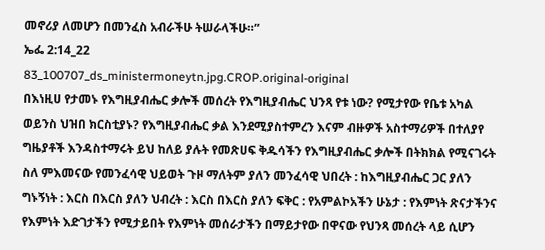መኖሪያ ለመሆን በመንፈስ አብራችሁ ትሠራላችሁ።”
ኤፌ 2:14_22
83_100707_ds_ministermoneytn.jpg.CROP.original-original
በእነዚሀ የታመኑ የእግዚያብሔር ቃሎች መሰረት የእግዚያብሔር ህንጻ የቱ ነው? የሚታየው የቤቱ አካል ወይንስ ህዝበ ክርስቲያኑ? የእግዚያብሔር ቃል እንደሚያስተምረን እናም ብዙዎች አስተማሪዎች በተለያየ ግዜያቶች እንዳስተማሩት ይህ ከለይ ያሉት የመጽሀፍ ቅዱሳችን የእግዚያብሔር ቃሎች በትክክል የሚናገሩት ስለ ምእመናው የመንፈሳዊ ህይወት ጉዞ ማለትም ያለን መንፈሳዊ ህበረት : ከእግዚያብሔር ጋር ያለን ግኑኝነት : እርስ በእርስ ያለን ህብረት : እርስ በእርስ ያለን ፍቅር : የአምልኮአችን ሁኔታ : የእምነት ጽናታችንና የእምነት እድገታችን የሚታይበት የእምነት መሰራታችን በማይታየው በዋናው የህንጻ መሰረት ላይ ሲሆን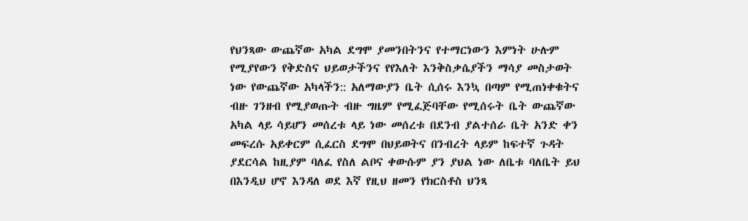የህንጻው ውጨኛው አካል ደግሞ ያመንበትንና የተማርነውን እምነት ሁሉም የሚያየውን የቅድስና ህይወታችንና የየእለት እንቅስቃሴያችን ማሳያ መስታወት ነው የውጨኛው አካላችን:: አለማውያን ቤት ሲሰሩ እንኳ በጣም የሚጠነቀቁትና ብዙ ገንዘብ የሚያወጡት ብዙ ግዜም የሚፈጅባቸው የሚሰሩት ቤት ውጨኛው አካል ላይ ሳይሆን መሰረቱ ላይ ነው መሰረቱ በደንብ ያልተሰራ ቤት አንድ ቀን መፍረሱ አይቀርም ሲፈርስ ደግሞ በህይወትና በንብረት ላይም ከፍተኛ ጉዳት ያደርሳል ከዚያም ባለፈ የስለ ልቦና ቀውሱም ያን ያህል ነው ለቤቱ ባለቤት ይህ በእንዲህ ሆኖ እንዳለ ወደ እኛ የዚህ ዘመን የክርስቶስ ህንጻ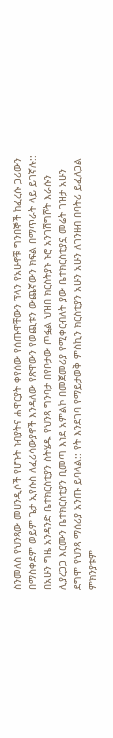ስንመለስ የህንጻው መሀንዲሶች የሆኑት ነብያትና ሐዋርያት ቀየሰው የሰጡዋቸውን ፕላን የአሁኖቹ ግንበኞች ከፈረሱ ጋሪውን በማስቀደም ወይም ጌታ ኢየሱስ ለፈሪሳውያኖች እንዳለው የጽዋውን የወጪቱን ውጨኛውን ክፍል በማጥራት ላይ ይገኛሉ:: በአሁን ግዜ አንዳንድ ቤተክርስቲያን ስትሄዱ የህንጻ ግንባታ በየቦታው ጦፏል ህዝበ ክርስትያኑ ኑሮ አንገሽግሾት እራሱን ሊያረጋጋ እርሙን ቤተክርስቲያን ቢመጣ እነደ አምልኮ በመጀመሪያ የሚቀርብለት ያው ቤተክርስቲያኗ መሬት ገዝታ አሁን ደግሞ የህንጻ ማሰሪያ አንጡ ይባላል:: የት እንደገባ የማይታወቅ ምስኪን ክርስቲያን አሁን አሁን ለገንዘብ በባትሪ ይፈለጋል ምክንያቱም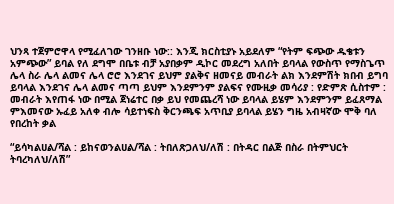ህንጻ ተጀምሮዋላ የሚፈለገው ገንዘቡ ነው:: እንጂ ክርስቲያኑ አይደለም “የትም ፍጭው ዱቄቱን አምጭው” ይባል የለ ደግሞ በቤቱ ብቻ አያበቃም ዲኮር መደረግ አለበት ይባላል የውስጥ የማስጌጥ ሌላ ስራ ሌላ ልመና ሌላ ሮሮ እንደገና ይህም ያልቅና ዘመናይ መብራት ልክ እንደምሽት ክበብ ይግባ ይባላል እንደገና ሌላ ልመና ጣጣ ይህም እንደምንም ያልፍና የሙዚቃ መሳሪያ : የድምጽ ሲስተም : መብራት እየጠፋ ነው በሚል ጀነሬተር በቃ ይህ የመጨረሻ ነው ይባላል ይሄም እንደምንም ይፈጸማል ምእመናው ኡፈይ አለቀ ብሎ ሳይተነፍስ ቅርንጫፍ አጥቢያ ይባላል ይሄን ግዜ አብዛኛው ሞቅ ባለ የበረከት ቃል

“ይሳካልሀል/ሻል : ይከናወንልሀል/ሻል : ትበለጽጋለህ/ለሽ : በትዳር በልጅ በስራ በትምህርት ትባረካለህ/ለሽ”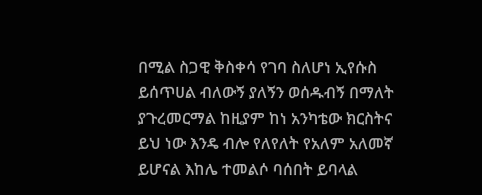በሚል ስጋዊ ቅስቀሳ የገባ ስለሆነ ኢየሱስ ይሰጥሀል ብለውኝ ያለኝን ወሰዱብኝ በማለት ያጉረመርማል ከዚያም ከነ አንካቴው ክርስትና ይህ ነው እንዴ ብሎ የለየለት የአለም አለመኛ ይሆናል እከሌ ተመልሶ ባሰበት ይባላል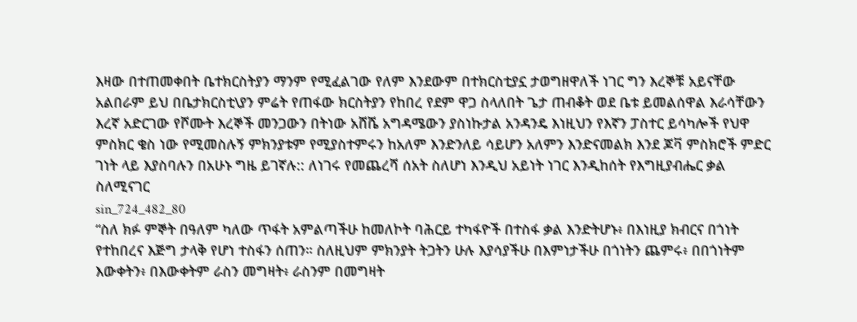እዛው በተጠመቀበት ቤተክርስትያን ማንም የሚፈልገው የለም እንደውም በተክርስቲያኗ ታወግዘዋለች ነገር ግን እረኞቹ አይናቸው አልበራም ይህ በቤታክርስቲ\ያን ምሬት የጠፋው ክርስትያን የከበረ የደም ዋጋ ስላለበት ጌታ ጠብቆት ወደ ቤቱ ይመልሰዋል እራሳቸውን እረኛ አድርገው የሾሙት እረኞች መንጋውን በትነው አሸሼ አግዳሜውን ያስነኩታል አንዳንዴ እነዚህን የእኛን ፓስተር ይሳካሎች የህዋ ምስክር ቄስ ነው የሚመስሉኝ ምክንያቱም የሚያስተምሩን ከአለም እንድንለይ ሳይሆን አለምን እንድናመልክ እንደ ጆቫ ምስክሮች ምድር ገነት ላይ እያስባሉን በአሁኑ ግዜ ይገኛሉ:: ለነገሩ የመጨረሻ ሰአት ስለሆነ እንዲህ አይነት ነገር እንዲከሰት የእግዚያብሔር ቃል ስለሚናገር
sin_724_482_80
“ስለ ክፉ ምኞት በዓለም ካለው ጥፋት አምልጣችሁ ከመለኮት ባሕርይ ተካፋዮች በተስፋ ቃል እንድትሆኑ፥ በእነዚያ ክብርና በጎነት የተከበረና እጅግ ታላቅ የሆነ ተስፋን ሰጠን። ስለዚህም ምክንያት ትጋትን ሁሉ እያሳያችሁ በእምነታችሁ በጎነትን ጨምሩ፥ በበጎነትም እውቀትን፥ በእውቀትም ራስን መግዛት፥ ራስንም በመግዛት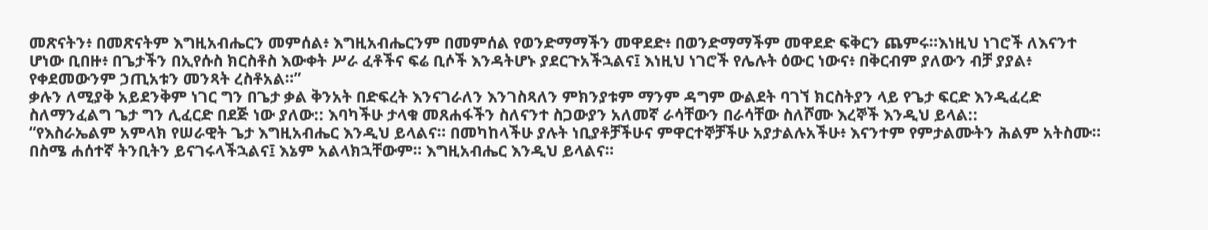መጽናትን፥ በመጽናትም እግዚአብሔርን መምሰል፥ እግዚአብሔርንም በመምሰል የወንድማማችን መዋደድ፥ በወንድማማችም መዋደድ ፍቅርን ጨምሩ።እነዚህ ነገሮች ለእናንተ ሆነው ቢበዙ፥ በጌታችን በኢየሱስ ክርስቶስ እውቀት ሥራ ፈቶችና ፍሬ ቢሶች እንዳትሆኑ ያደርጉአችኋልና፤ እነዚህ ነገሮች የሌሉት ዕውር ነውና፥ በቅርብም ያለውን ብቻ ያያል፥ የቀደመውንም ኃጢአቱን መንጻት ረስቶአል።”
ቃሉን ለሚያቅ አይደንቅም ነገር ግን በጌታ ቃል ቅንአት በድፍረት እንናገራለን እንገስጻለን ምክንያቱም ማንም ዳግም ውልደት ባገኘ ክርስትያን ላይ የጌታ ፍርድ እንዲፈረድ ስለማንፈልግ ጌታ ግን ሊፈርድ በደጅ ነው ያለው:: እባካችሁ ታላቁ መጸሐፋችን ስለናንተ ስጋውያን አለመኛ ራሳቸውን በራሳቸው ስለሾሙ እረኞች እንዲህ ይላል::
“የእስራኤልም አምላክ የሠራዊት ጌታ እግዚአብሔር እንዲህ ይላልና። በመካከላችሁ ያሉት ነቢያቶቻችሁና ምዋርተኞቻችሁ አያታልሉአችሁ፥ እናንተም የምታልሙትን ሕልም አትስሙ። በስሜ ሐሰተኛ ትንቢትን ይናገሩላችኋልና፤ እኔም አልላክኋቸውም። እግዚአብሔር እንዲህ ይላልና።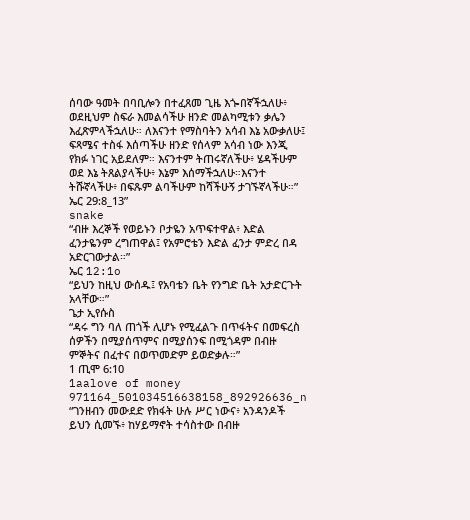ሰባው ዓመት በባቢሎን በተፈጸመ ጊዜ እጐበኛችኋለሁ፥ ወደዚህም ስፍራ እመልሳችሁ ዘንድ መልካሚቱን ቃሌን እፈጽምላችኋለሁ። ለእናንተ የማስባትን አሳብ እኔ አውቃለሁ፤ ፍጻሜና ተስፋ እሰጣችሁ ዘንድ የሰላም አሳብ ነው እንጂ የክፉ ነገር አይደለም። እናንተም ትጠሩኛለችሁ፥ ሄዳችሁም ወደ እኔ ትጸልያላችሁ፥ እኔም እሰማችኋለሁ።እናንተ ትሹኛላችሁ፥ በፍጹም ልባችሁም ከሻችሁኝ ታገኙኛላችሁ።”
ኤር 29:8_13”
snake
“ብዙ እረኞች የወይኑን ቦታዬን አጥፍተዋል፥ እድል ፈንታዬንም ረግጠዋል፤ የአምሮቴን እድል ፈንታ ምድረ በዳ አድርገውታል።”
ኤር 12:1o
“ይህን ከዚህ ውሰዱ፤ የአባቴን ቤት የንግድ ቤት አታድርጉት አላቸው።”
ጌታ ኢየሱስ
“ዳሩ ግን ባለ ጠጎች ሊሆኑ የሚፈልጉ በጥፋትና በመፍረስ ሰዎችን በሚያሰጥምና በሚያሰንፍ በሚጎዳም በብዙ ምኞትና በፈተና በወጥመድም ይወድቃሉ።”
1 ጢሞ 6:10
1aalove of money 971164_501034516638158_892926636_n
“ገንዘብን መውደድ የክፋት ሁሉ ሥር ነውና፥ አንዳንዶች ይህን ሲመኙ፥ ከሃይማኖት ተሳስተው በብዙ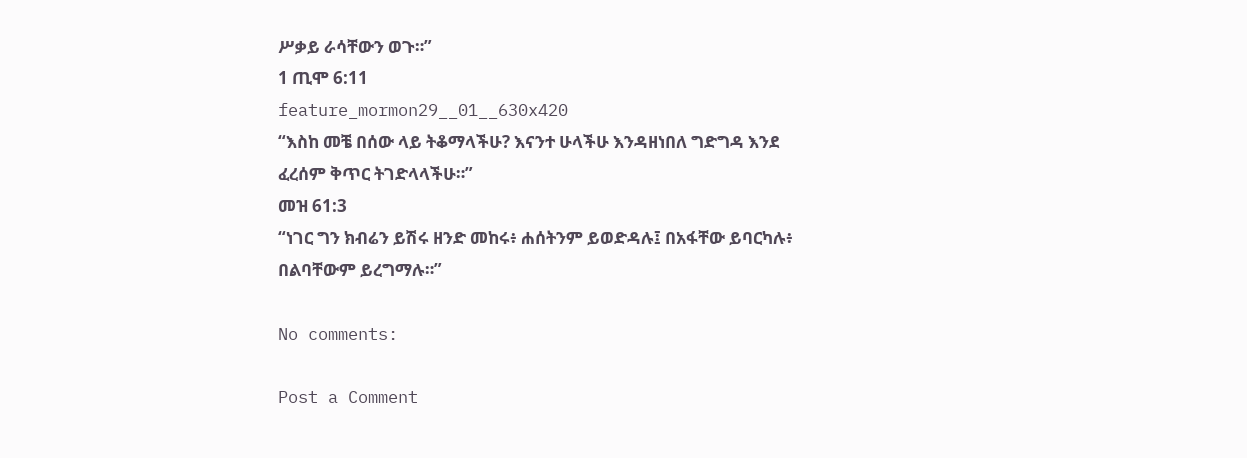ሥቃይ ራሳቸውን ወጉ።”
1 ጢሞ 6:11
feature_mormon29__01__630x420
“እስከ መቼ በሰው ላይ ትቆማላችሁ? እናንተ ሁላችሁ እንዳዘነበለ ግድግዳ እንደ ፈረሰም ቅጥር ትገድላላችሁ።”
መዝ 61:3
“ነገር ግን ክብሬን ይሽሩ ዘንድ መከሩ፥ ሐሰትንም ይወድዳሉ፤ በአፋቸው ይባርካሉ፥ በልባቸውም ይረግማሉ።”

No comments:

Post a Comment